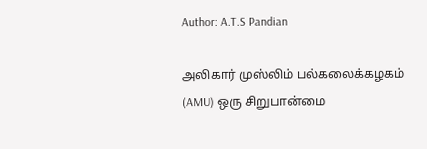Author: A.T.S Pandian

அலிகார் முஸ்லிம் பல்கலைக்கழகம் (AMU) ஒரு சிறுபான்மை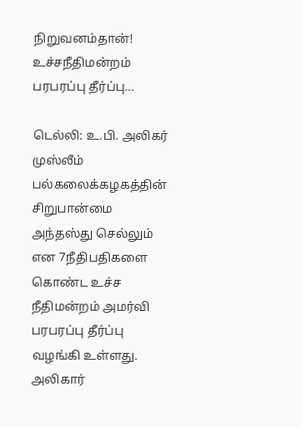நிறுவனம்தான்! உச்சநீதிமன்றம் பரபரப்பு தீர்ப்பு…

டெல்லி: உ.பி. அலிகர் முஸ்லீம் பல்கலைக்கழகத்தின் சிறுபான்மை அந்தஸ்து செல்லும் என 7நீதிபதிகளை கொண்ட உச்ச நீதிமன்றம் அமர்வி பரபரப்பு தீர்ப்பு வழங்கி உள்ளது. அலிகார்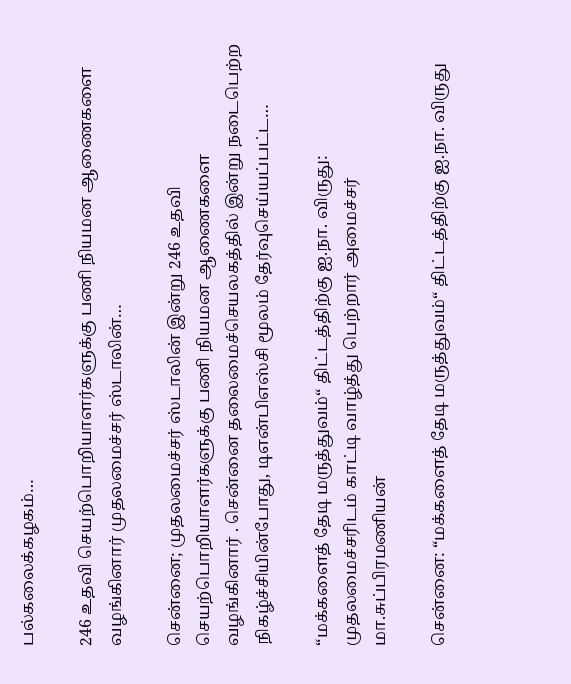பல்கலைக்கழகம்…

246 உதவி செயற்பொறியாளர்களுக்கு பணி நியமன ஆணைகளை வழங்கினார் முதலமைச்சர் ஸ்டாலின்…

சென்னை; முதலமைச்சர் ஸ்டாலின் இன்று 246 உதவி செயற்பொறியாளர்களுக்கு பணி நியமன ஆணைகளை வழங்கினார் . சென்னை தலைமைச்செயலகத்தில் இன்று நடைபெற்ற நிகழ்ச்சியின்போது, டிஎன்பிஎஸ்சி மூலம் தேர்வுசெய்யப்பட்ட…

“மக்களைத் தேடி மருத்துவம்“ திட்டத்திற்கு ஐ.நா. விருது: முதலமைச்சரிடம் காட்டி வாழ்த்து பெற்றார் அமைச்சர் மா.சுப்பிரமணியன்

சென்னை: “மக்களைத் தேடி மருத்துவம்“ திட்டத்திற்கு ஐ.நா. விருது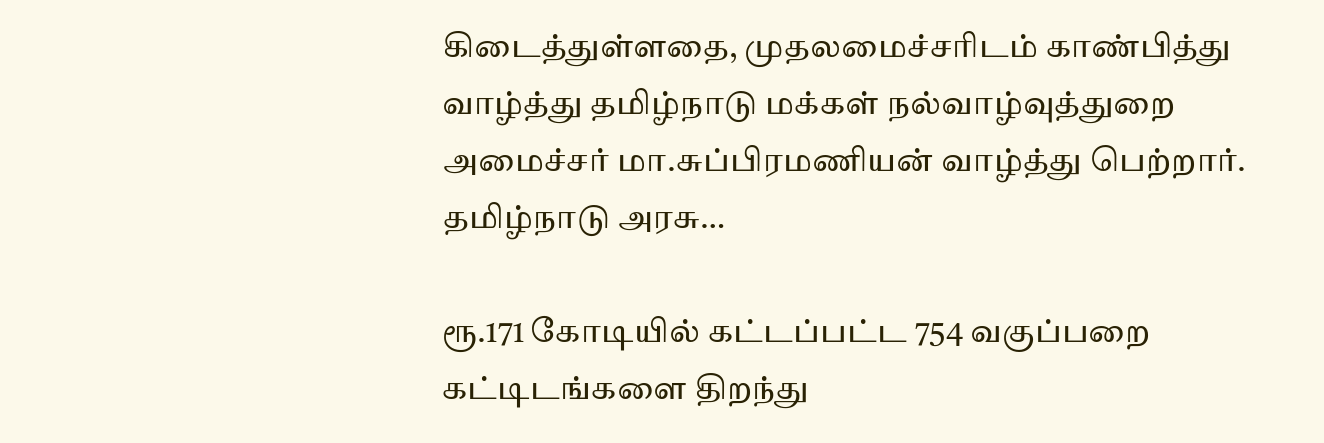கிடைத்துள்ளதை, முதலமைச்சரிடம் காண்பித்து வாழ்த்து தமிழ்நாடு மக்கள் நல்வாழ்வுத்துறை அமைச்சர் மா.சுப்பிரமணியன் வாழ்த்து பெற்றார். தமிழ்நாடு அரசு…

ரூ.171 கோடியில் கட்டப்பட்ட 754 வகுப்பறை கட்டிடங்களை திறந்து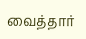வைத்தார்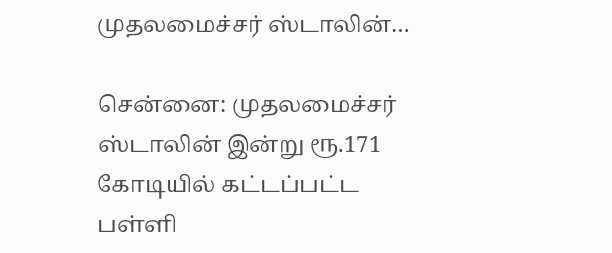முதலமைச்சர் ஸ்டாலின்…

சென்னை: முதலமைச்சர் ஸ்டாலின் இன்று ரூ.171 கோடியில் கட்டப்பட்ட பள்ளி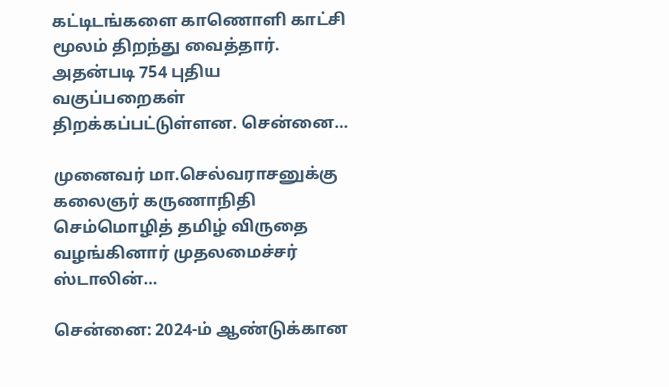கட்டிடங்களை காணொளி காட்சி மூலம் திறந்து வைத்தார். அதன்படி 754 புதிய வகுப்பறைகள் திறக்கப்பட்டுள்ளன. சென்னை…

முனைவர் மா.செல்வராசனுக்கு கலைஞர் கருணாநிதி செம்மொழித் தமிழ் விருதை வழங்கினார் முதலமைச்சர் ஸ்டாலின்…

சென்னை: 2024-ம் ஆண்டுக்கான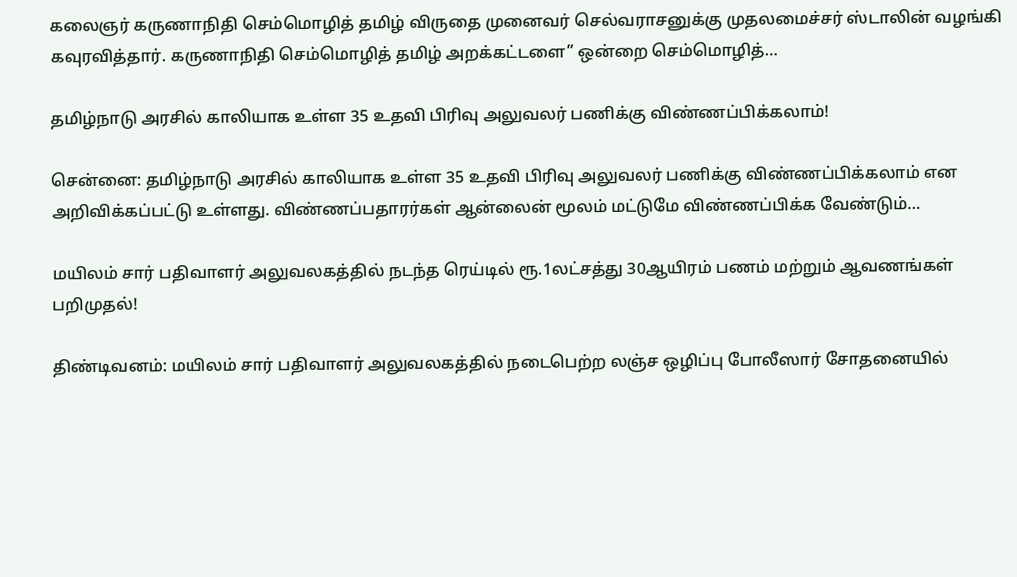கலைஞர் கருணாநிதி செம்மொழித் தமிழ் விருதை முனைவர் செல்வராசனுக்கு முதலமைச்சர் ஸ்டாலின் வழங்கி கவுரவித்தார். கருணாநிதி செம்மொழித் தமிழ் அறக்கட்டளை” ஒன்றை செம்மொழித்…

தமிழ்நாடு அரசில் காலியாக உள்ள 35 உதவி பிரிவு அலுவலர் பணிக்கு விண்ணப்பிக்கலாம்!

சென்னை: தமிழ்நாடு அரசில் காலியாக உள்ள 35 உதவி பிரிவு அலுவலர் பணிக்கு விண்ணப்பிக்கலாம் என அறிவிக்கப்பட்டு உள்ளது. விண்ணப்பதாரர்கள் ஆன்லைன் மூலம் மட்டுமே விண்ணப்பிக்க வேண்டும்…

மயிலம் சார் பதிவாளர் அலுவலகத்தில் நடந்த ரெய்டில் ரூ.1லட்சத்து 30ஆயிரம் பணம் மற்றும் ஆவணங்கள் பறிமுதல்!

திண்டிவனம்: மயிலம் சார் பதிவாளர் அலுவலகத்தில் நடைபெற்ற லஞ்ச ஒழிப்பு போலீஸார் சோதனையில்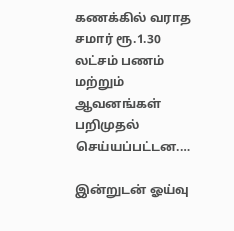கணக்கில் வராத சமார் ரூ.1.30 லட்சம் பணம் மற்றும் ஆவனங்கள் பறிமுதல் செய்யப்பட்டன.…

இன்றுடன் ஓய்வு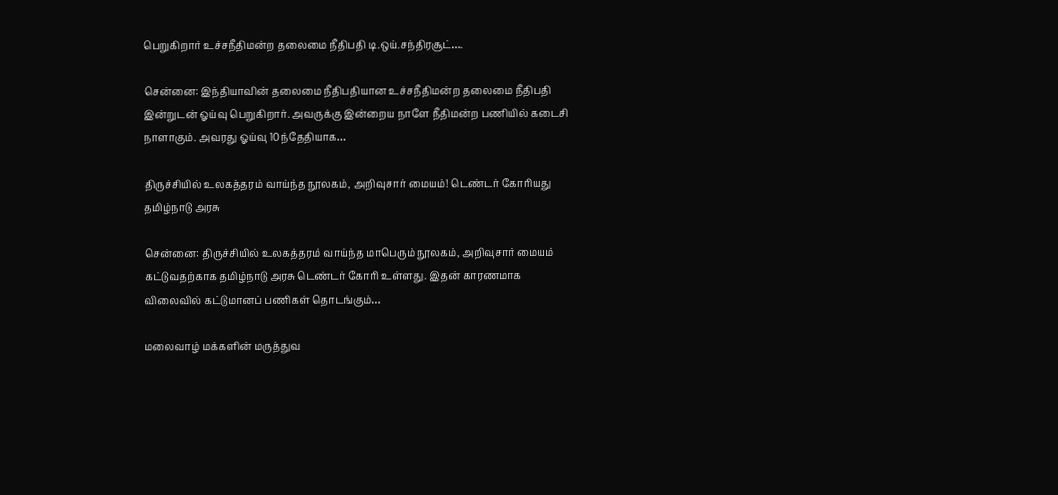பெறுகிறார் உச்சநீதிமன்ற தலைமை நீதிபதி டி.ஒய்.சந்திரசூட்….

சென்னை: இந்தியாவின் தலைமை நீதிபதியான உச்சநீதிமன்ற தலைமை நீதிபதி இன்றுடன் ஓய்வு பெறுகிறார். அவருக்கு இன்றைய நாளே நீதிமன்ற பணியில் கடைசி நாளாகும். அவரது ஓய்வு 10ந்தேதியாக…

திருச்சியில் உலகத்தரம் வாய்ந்த நூலகம், அறிவுசார் மையம்! டெண்டர் கோரியது தமிழ்நாடு அரசு

சென்னை: திருச்சியில் உலகத்தரம் வாய்ந்த மாபெரும் நூலகம், அறிவுசார் மையம் கட்டுவதற்காக தமிழ்நாடு அரசு டெண்டர் கோரி உள்ளது. இதன் காரணமாக விலைவில் கட்டுமானப் பணிகள் தொடங்கும்…

மலைவாழ் மக்களின் மருத்துவ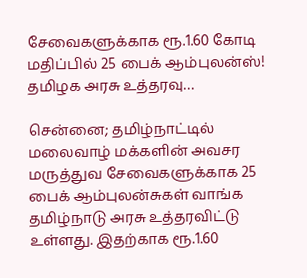சேவைகளுக்காக ரூ.1.60 கோடி மதிப்பில் 25 பைக் ஆம்புலன்ஸ்! தமிழக அரசு உத்தரவு…

சென்னை; தமிழ்நாட்டில் மலைவாழ் மக்களின் அவசர மருத்துவ சேவைகளுக்காக 25 பைக் ஆம்புலன்சுகள் வாங்க தமிழ்நாடு அரசு உத்தரவிட்டு உள்ளது. இதற்காக ரூ.1.60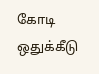கோடி ஒதுக்கீடு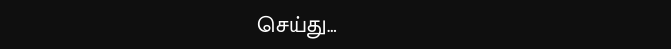செய்து…